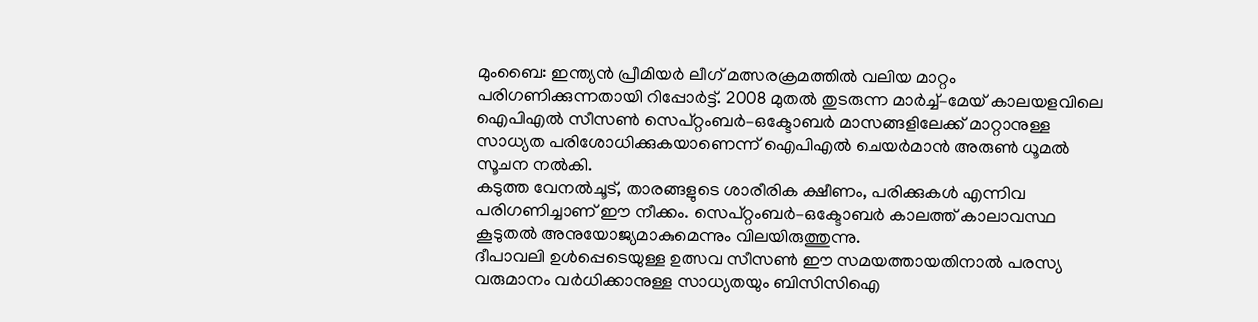മുംബൈ: ഇന്ത്യൻ പ്രീമിയർ ലീഗ് മത്സരക്രമത്തിൽ വലിയ മാറ്റം പരിഗണിക്കുന്നതായി റിപ്പോർട്ട്. 2008 മുതൽ തുടരുന്ന മാർച്ച്–മേയ് കാലയളവിലെ ഐപിഎൽ സീസൺ സെപ്റ്റംബർ–ഒക്ടോബർ മാസങ്ങളിലേക്ക് മാറ്റാനുള്ള സാധ്യത പരിശോധിക്കുകയാണെന്ന് ഐപിഎൽ ചെയർമാൻ അരുൺ ധൂമൽ സൂചന നൽകി.
കടുത്ത വേനൽചൂട്, താരങ്ങളുടെ ശാരീരിക ക്ഷീണം, പരിക്കുകൾ എന്നിവ പരിഗണിച്ചാണ് ഈ നീക്കം. സെപ്റ്റംബർ–ഒക്ടോബർ കാലത്ത് കാലാവസ്ഥ കൂടുതൽ അനുയോജ്യമാകുമെന്നും വിലയിരുത്തുന്നു.
ദീപാവലി ഉൾപ്പെടെയുള്ള ഉത്സവ സീസൺ ഈ സമയത്തായതിനാൽ പരസ്യ വരുമാനം വർധിക്കാനുള്ള സാധ്യതയും ബിസിസിഐ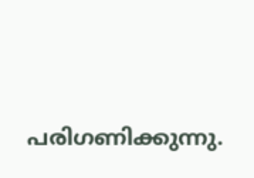പരിഗണിക്കുന്നു.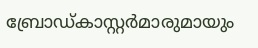ബ്രോഡ്കാസ്റ്റർമാരുമായും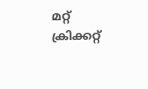മറ്റ് ക്രിക്കറ്റ്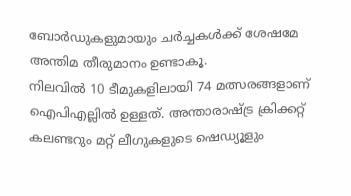ബോർഡുകളുമായും ചർച്ചകൾക്ക് ശേഷമേ അന്തിമ തീരുമാനം ഉണ്ടാകൂ.
നിലവിൽ 10 ടീമുകളിലായി 74 മത്സരങ്ങളാണ് ഐപിഎല്ലിൽ ഉള്ളത്. അന്താരാഷ്ട്ര ക്രിക്കറ്റ് കലണ്ടറും മറ്റ് ലീഗുകളുടെ ഷെഡ്യൂളും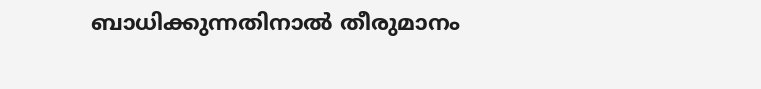ബാധിക്കുന്നതിനാൽ തീരുമാനം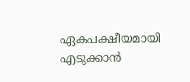ഏകപക്ഷീയമായി എടുക്കാൻ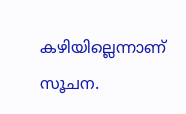കഴിയില്ലെന്നാണ് സൂചന.